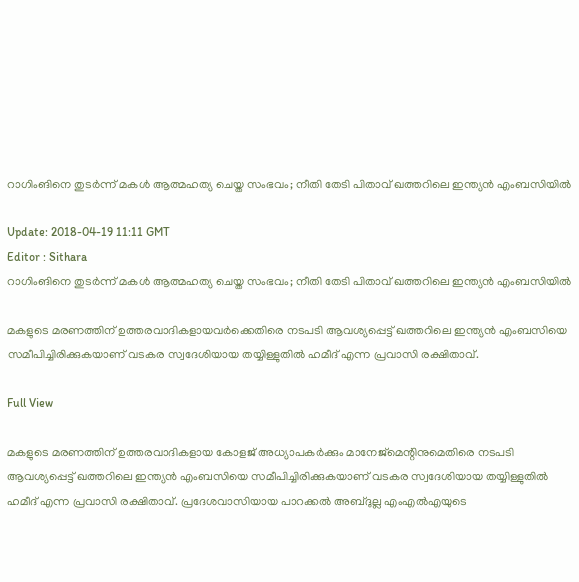റാഗിംങിനെ തുടര്‍ന്ന് മകള്‍ ആത്മഹത്യ ചെയ്ത സംഭവം; നീതി തേടി പിതാവ് ഖത്തറിലെ ഇന്ത്യന്‍ എംബസിയില്‍

Update: 2018-04-19 11:11 GMT
Editor : Sithara
റാഗിംങിനെ തുടര്‍ന്ന് മകള്‍ ആത്മഹത്യ ചെയ്ത സംഭവം; നീതി തേടി പിതാവ് ഖത്തറിലെ ഇന്ത്യന്‍ എംബസിയില്‍

മകളുടെ മരണത്തിന് ഉത്തരവാദികളായവര്‍ക്കെതിരെ നടപടി ആവശ്യപ്പെട്ട് ഖത്തറിലെ ഇന്ത്യന്‍ എംബസിയെ സമീപിച്ചിരിക്കുകയാണ് വടകര സ്വദേശിയായ തയ്യിള്ളുതില്‍ ഹമീദ് എന്ന പ്രവാസി രക്ഷിതാവ്.

Full View

മകളുടെ മരണത്തിന് ഉത്തരവാദികളായ കോളജ് അധ്യാപകര്‍ക്കും മാനേജ്‌മെന്റിനുമെതിരെ നടപടി ആവശ്യപ്പെട്ട് ഖത്തറിലെ ഇന്ത്യന്‍ എംബസിയെ സമീപിച്ചിരിക്കുകയാണ് വടകര സ്വദേശിയായ തയ്യിള്ളുതില്‍ ഹമീദ് എന്ന പ്രവാസി രക്ഷിതാവ്. പ്രദേശവാസിയായ പാറക്കല്‍ അബ്ദുല്ല എംഎല്‍എയുടെ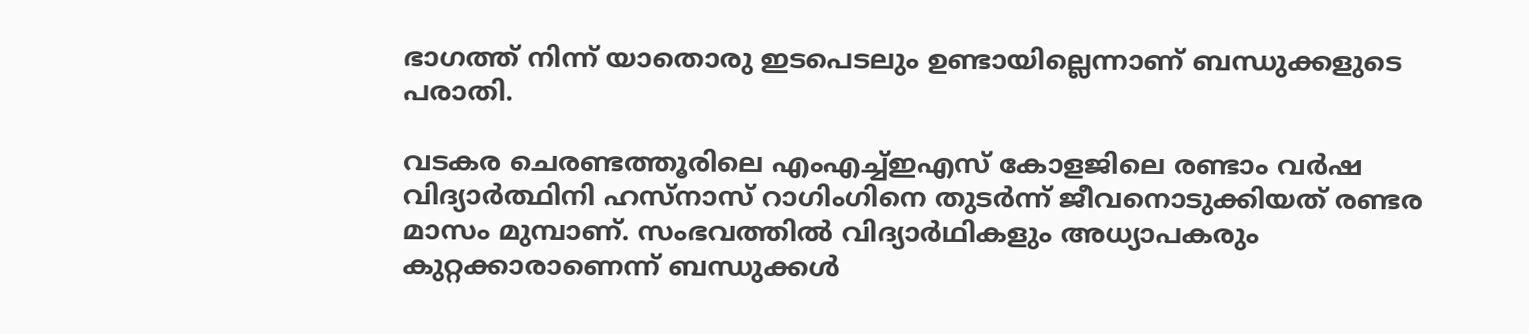ഭാഗത്ത് നിന്ന് യാതൊരു ഇടപെടലും ഉണ്ടായില്ലെന്നാണ് ബന്ധുക്കളുടെ പരാതി.

വടകര ചെരണ്ടത്തൂരിലെ എംഎച്ച്ഇഎസ് കോളജിലെ രണ്ടാം വര്‍ഷ വിദ്യാര്‍ത്ഥിനി ഹസ്‌നാസ് റാഗിംഗിനെ തുടര്‍ന്ന് ജീവനൊടുക്കിയത് രണ്ടര മാസം മുമ്പാണ്. സംഭവത്തില്‍ വിദ്യാര്‍ഥികളും അധ്യാപകരും കുറ്റക്കാരാണെന്ന് ബന്ധുക്കള്‍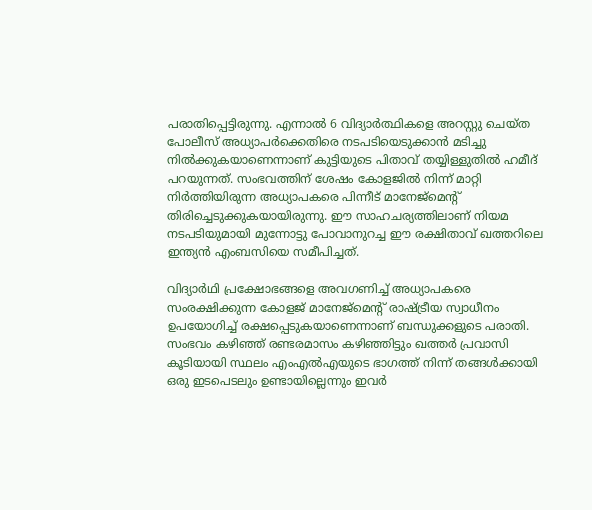പരാതിപ്പെട്ടിരുന്നു. എന്നാല്‍ 6 വിദ്യാര്‍ത്ഥികളെ അറസ്റ്റു ചെയ്ത പോലീസ് അധ്യാപര്‍ക്കെതിരെ നടപടിയെടുക്കാന്‍ മടിച്ചു നില്‍ക്കുകയാണെന്നാണ് കുട്ടിയുടെ പിതാവ് തയ്യിള്ളുതില്‍ ഹമീദ് പറയുന്നത്. സംഭവത്തിന് ശേഷം കോളജില്‍ നിന്ന് മാറ്റി നിര്‍ത്തിയിരുന്ന അധ്യാപകരെ പിന്നീട് മാനേജ്‌മെന്റ് തിരിച്ചെടുക്കുകയായിരുന്നു. ഈ സാഹചര്യത്തിലാണ് നിയമ നടപടിയുമായി മുന്നോട്ടു പോവാനുറച്ച ഈ രക്ഷിതാവ് ഖത്തറിലെ ഇന്ത്യന്‍ എംബസിയെ സമീപിച്ചത്.

വിദ്യാര്‍ഥി പ്രക്ഷോഭങ്ങളെ അവഗണിച്ച് അധ്യാപകരെ സംരക്ഷിക്കുന്ന കോളജ് മാനേജ്‌മെന്റ് രാഷ്ട്രീയ സ്വാധീനം ഉപയോഗിച്ച് രക്ഷപ്പെടുകയാണെന്നാണ് ബന്ധുക്കളുടെ പരാതി. സംഭവം കഴിഞ്ഞ് രണ്ടരമാസം കഴിഞ്ഞിട്ടും ഖത്തര്‍ പ്രവാസി കൂടിയായി സ്ഥലം എംഎല്‍എയുടെ ഭാഗത്ത് നിന്ന് തങ്ങള്‍ക്കായി ഒരു ഇടപെടലും ഉണ്ടായില്ലെന്നും ഇവര്‍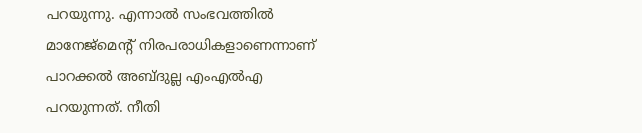പറയുന്നു. എന്നാല്‍ സംഭവത്തില്‍ മാനേജ്‌മെന്റ് നിരപരാധികളാണെന്നാണ് പാറക്കല്‍ അബ്ദുല്ല എംഎല്‍എ പറയുന്നത്. നീതി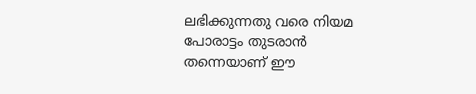ലഭിക്കുന്നതു വരെ നിയമ പോരാട്ടം തുടരാന്‍ തന്നെയാണ് ഈ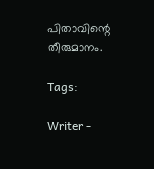പിതാവിന്റെ തീരുമാനം.

Tags:

Writer -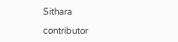Sithara

contributor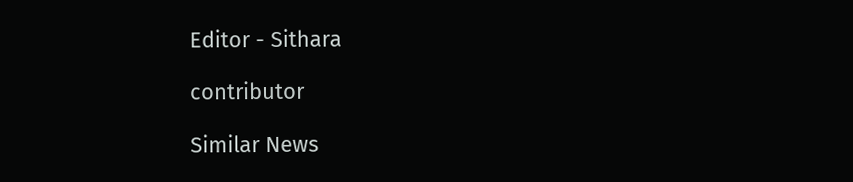Editor - Sithara

contributor

Similar News